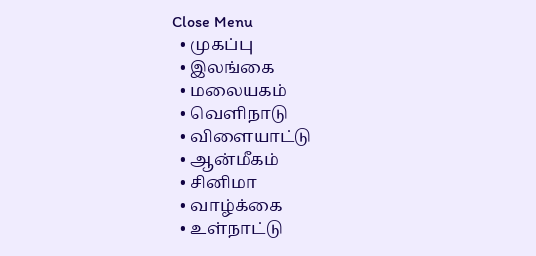Close Menu
  • முகப்பு
  • இலங்கை
  • மலையகம்
  • வெளிநாடு
  • விளையாட்டு
  • ஆன்மீகம்
  • சினிமா
  • வாழ்க்கை
  • உள்நாட்டு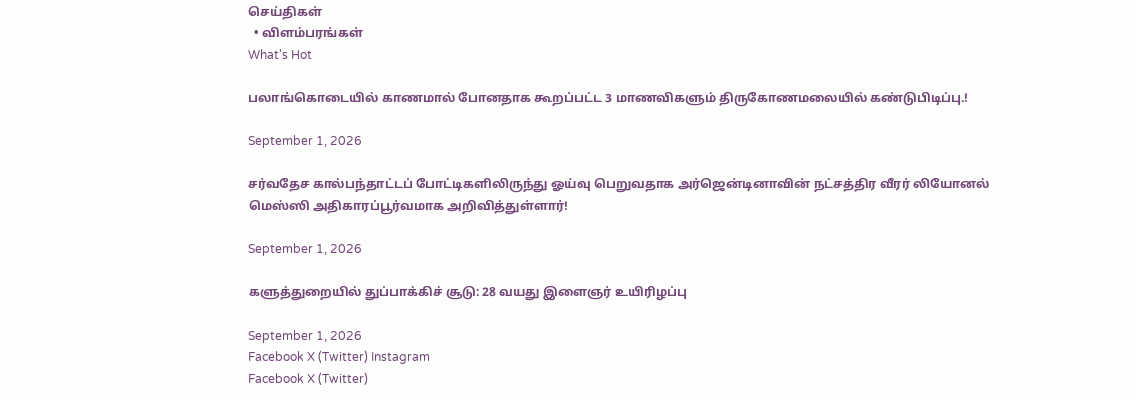செய்திகள்
  • விளம்பரங்கள்
What's Hot

பலாங்கொடையில் காணமால் போனதாக கூறப்பட்ட 3 மாணவிகளும் திருகோணமலையில் கண்டுபிடிப்பு.!

September 1, 2026

சர்வதேச கால்பந்தாட்டப் போட்டிகளிலிருந்து ஓய்வு பெறுவதாக அர்ஜென்டினாவின் நட்சத்திர வீரர் லியோனல் மெஸ்ஸி அதிகாரப்பூர்வமாக அறிவித்துள்ளார்!

September 1, 2026

களுத்துறையில் துப்பாக்கிச் சூடு: 28 வயது இளைஞர் உயிரிழப்பு

September 1, 2026
Facebook X (Twitter) Instagram
Facebook X (Twitter)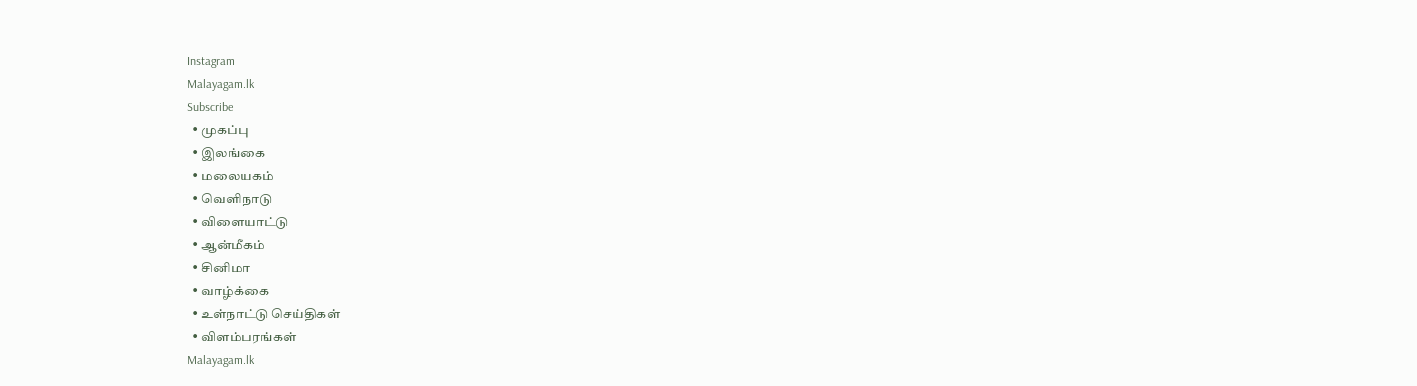Instagram
Malayagam.lk
Subscribe
  • முகப்பு
  • இலங்கை
  • மலையகம்
  • வெளிநாடு
  • விளையாட்டு
  • ஆன்மீகம்
  • சினிமா
  • வாழ்க்கை
  • உள்நாட்டு செய்திகள்
  • விளம்பரங்கள்
Malayagam.lk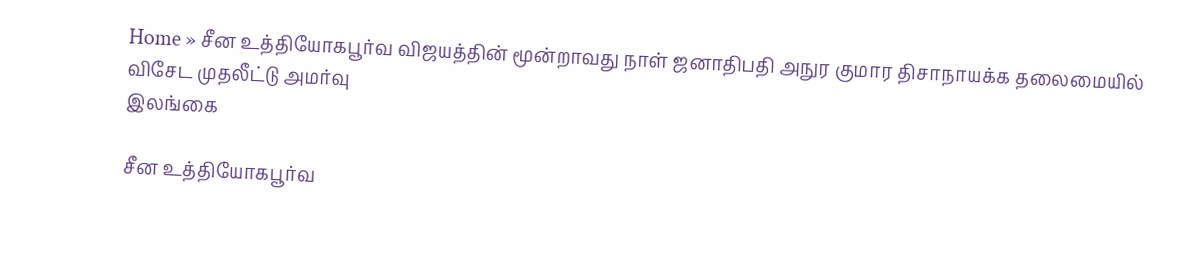Home » சீன உத்தியோகபூர்வ விஜயத்தின் மூன்றாவது நாள் ஜனாதிபதி அநுர குமார திசாநாயக்க தலைமையில் விசேட முதலீட்டு அமர்வு
இலங்கை

சீன உத்தியோகபூர்வ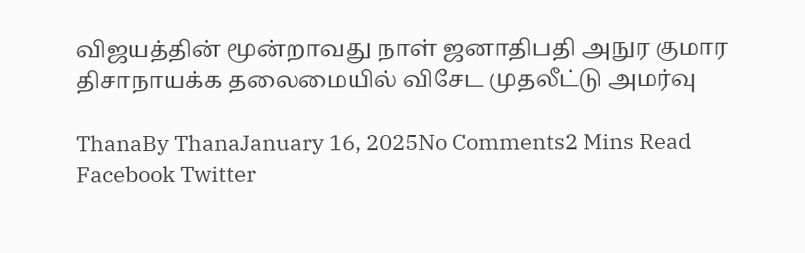விஜயத்தின் மூன்றாவது நாள் ஜனாதிபதி அநுர குமார திசாநாயக்க தலைமையில் விசேட முதலீட்டு அமர்வு

ThanaBy ThanaJanuary 16, 2025No Comments2 Mins Read
Facebook Twitter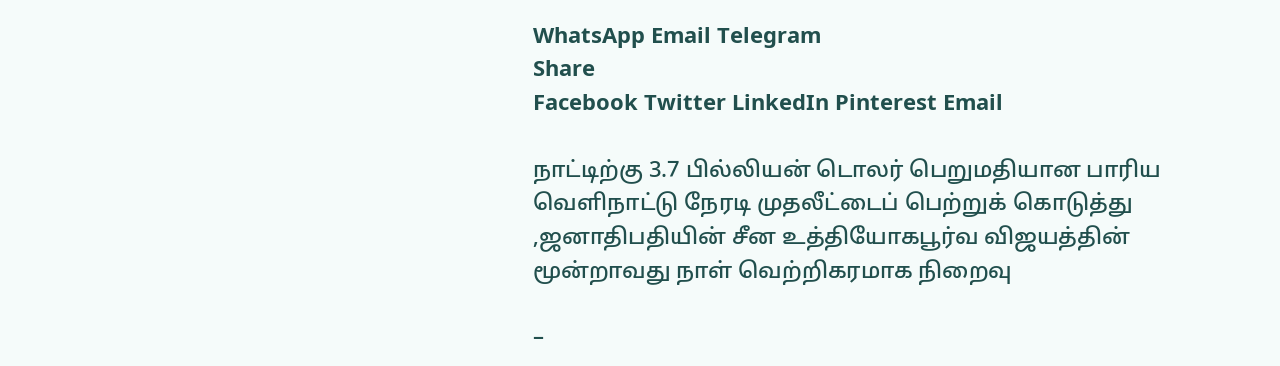WhatsApp Email Telegram
Share
Facebook Twitter LinkedIn Pinterest Email

நாட்டிற்கு 3.7 பில்லியன் டொலர் பெறுமதியான பாரிய வெளிநாட்டு நேரடி முதலீட்டைப் பெற்றுக் கொடுத்து ,ஜனாதிபதியின் சீன உத்தியோகபூர்வ விஜயத்தின் மூன்றாவது நாள் வெற்றிகரமாக நிறைவு

–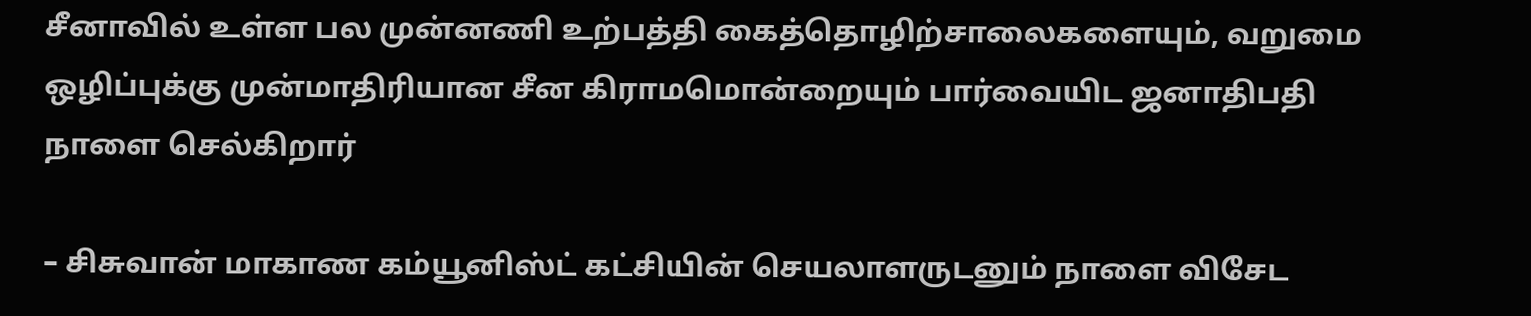சீனாவில் உள்ள பல முன்னணி உற்பத்தி கைத்தொழிற்சாலைகளையும், வறுமை ஒழிப்புக்கு முன்மாதிரியான சீன கிராமமொன்றையும் பார்வையிட ஜனாதிபதி நாளை செல்கிறார்

– சிசுவான் மாகாண கம்யூனிஸ்ட் கட்சியின் செயலாளருடனும் நாளை விசேட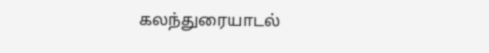கலந்துரையாடல்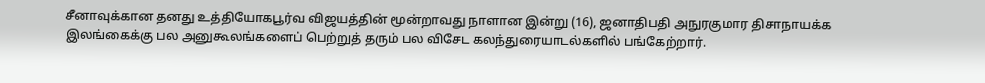சீனாவுக்கான தனது உத்தியோகபூர்வ விஜயத்தின் மூன்றாவது நாளான இன்று (16), ஜனாதிபதி அநுரகுமார திசாநாயக்க இலங்கைக்கு பல அனுகூலங்களைப் பெற்றுத் தரும் பல விசேட கலந்துரையாடல்களில் பங்கேற்றார்.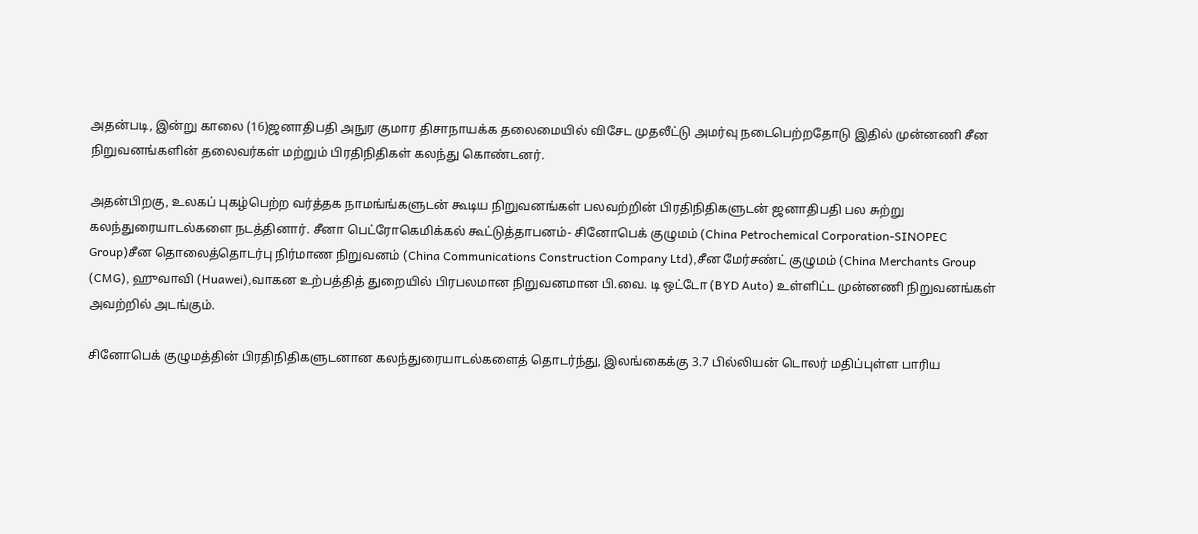அதன்படி, இன்று காலை (16)ஜனாதிபதி அநுர குமார திசாநாயக்க தலைமையில் விசேட முதலீட்டு அமர்வு நடைபெற்றதோடு இதில் முன்னணி சீன நிறுவனங்களின் தலைவர்கள் மற்றும் பிரதிநிதிகள் கலந்து கொண்டனர்.

அதன்பிறகு, உலகப் புகழ்பெற்ற வர்த்தக நாமங்ங்களுடன் கூடிய நிறுவனங்கள் பலவற்றின் பிரதிநிதிகளுடன் ஜனாதிபதி பல சுற்று கலந்துரையாடல்களை நடத்தினார். சீனா பெட்ரோகெமிக்கல் கூட்டுத்தாபனம்- சினோபெக் குழுமம் (China Petrochemical Corporation-SINOPEC Group)சீன தொலைத்தொடர்பு நிர்மாண நிறுவனம் (China Communications Construction Company Ltd),சீன மேர்சண்ட் குழுமம் (China Merchants Group (CMG), ஹுவாவி (Huawei),வாகன உற்பத்தித் துறையில் பிரபலமான நிறுவனமான பி.வை. டி ஒட்டோ (BYD Auto) உள்ளிட்ட முன்னணி நிறுவனங்கள் அவற்றில் அடங்கும்.

சினோபெக் குழுமத்தின் பிரதிநிதிகளுடனான கலந்துரையாடல்களைத் தொடர்ந்து, இலங்கைக்கு 3.7 பில்லியன் டொலர் மதிப்புள்ள பாரிய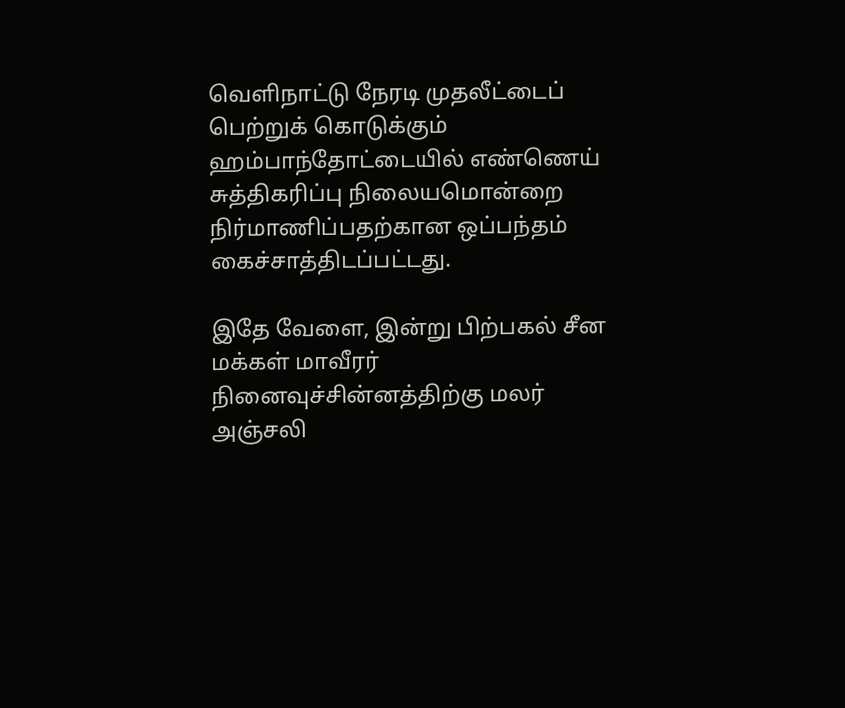வெளிநாட்டு நேரடி முதலீட்டைப் பெற்றுக் கொடுக்கும் ஹம்பாந்தோட்டையில் எண்ணெய் சுத்திகரிப்பு நிலையமொன்றை நிர்மாணிப்பதற்கான ஒப்பந்தம் கைச்சாத்திடப்பட்டது.

இதே வேளை, இன்று பிற்பகல் சீன மக்கள் மாவீரர் நினைவுச்சின்னத்திற்கு மலர் அஞ்சலி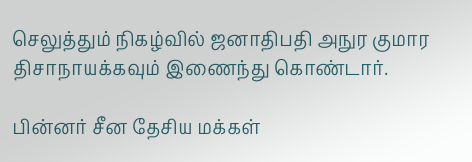செலுத்தும் நிகழ்வில் ஜனாதிபதி அநுர குமார திசாநாயக்கவும் இணைந்து கொண்டார்.

பின்னர் சீன தேசிய மக்கள்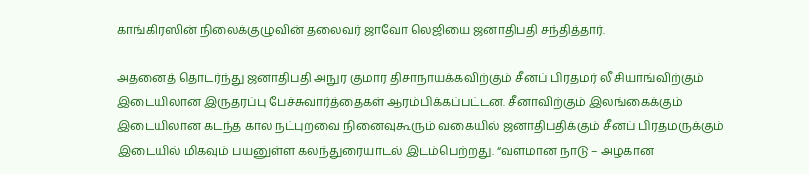காங்கிரஸின் நிலைக்குழுவின் தலைவர் ஜாவோ லெஜியை ஜனாதிபதி சந்தித்தார்.

அதனைத் தொடர்ந்து ஜனாதிபதி அநுர குமார திசாநாயக்கவிற்கும் சீனப் பிரதமர் லீ சியாங்விற்கும் இடையிலான இருதரப்பு பேச்சுவார்த்தைகள் ஆரம்பிக்கப்பட்டன. சீனாவிற்கும் இலங்கைக்கும் இடையிலான கடந்த கால நட்புறவை நினைவுகூரும் வகையில் ஜனாதிபதிக்கும் சீனப் பிரதமருக்கும் இடையில் மிகவும் பயனுள்ள கலந்துரையாடல் இடம்பெற்றது. “வளமான நாடு – அழகான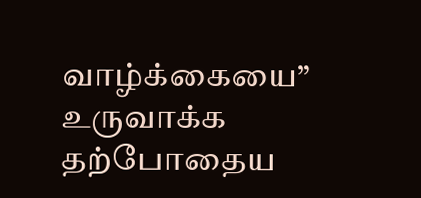வாழ்க்கையை” உருவாக்க தற்போதைய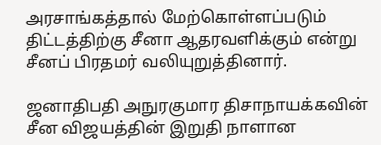அரசாங்கத்தால் மேற்கொள்ளப்படும் திட்டத்திற்கு சீனா ஆதரவளிக்கும் என்று சீனப் பிரதமர் வலியுறுத்தினார்.

ஜனாதிபதி அநுரகுமார திசாநாயக்கவின் சீன விஜயத்தின் இறுதி நாளான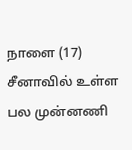நாளை (17) சீனாவில் உள்ள பல முன்னணி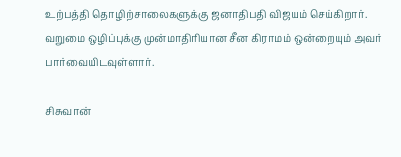உற்பத்தி தொழிற்சாலைகளுக்கு ஜனாதிபதி விஜயம் செய்கிறார். வறுமை ஒழிப்புக்கு முன்மாதிரியான சீன கிராமம் ஒன்றையும் அவர் பார்வையிடவுள்ளார்.

சிசுவான்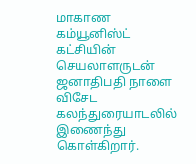மாகாண கம்யூனிஸ்ட் கட்சியின் செயலாளருடன் ஜனாதிபதி நாளை விசேட கலந்துரையாடலில் இணைந்து கொள்கிறார்.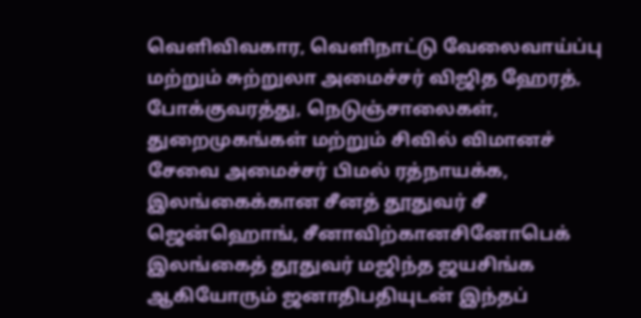வெளிவிவகார, வெளிநாட்டு வேலைவாய்ப்பு மற்றும் சுற்றுலா அமைச்சர் விஜித ஹேரத், போக்குவரத்து, நெடுஞ்சாலைகள், துறைமுகங்கள் மற்றும் சிவில் விமானச் சேவை அமைச்சர் பிமல் ரத்நாயக்க, இலங்கைக்கான சீனத் தூதுவர் சீ ஜென்ஹொங், சீனாவிற்கானசினோபெக் இலங்கைத் தூதுவர் மஜிந்த ஜயசிங்க ஆகியோரும் ஜனாதிபதியுடன் இந்தப்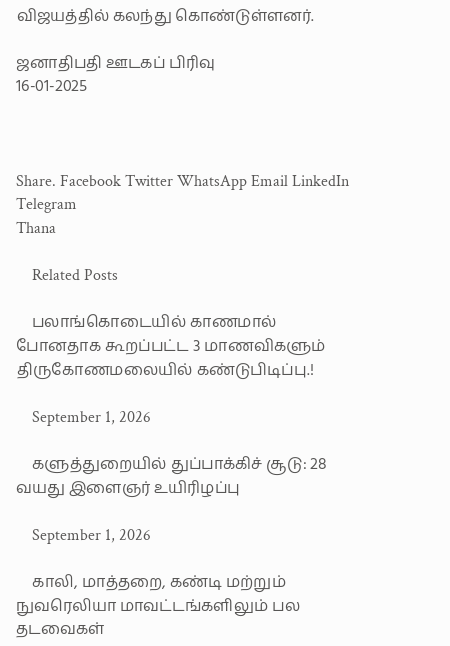விஜயத்தில் கலந்து கொண்டுள்ளனர்.

ஜனாதிபதி ஊடகப் பிரிவு
16-01-2025



Share. Facebook Twitter WhatsApp Email LinkedIn Telegram
Thana

    Related Posts

    பலாங்கொடையில் காணமால் போனதாக கூறப்பட்ட 3 மாணவிகளும் திருகோணமலையில் கண்டுபிடிப்பு.!

    September 1, 2026

    களுத்துறையில் துப்பாக்கிச் சூடு: 28 வயது இளைஞர் உயிரிழப்பு

    September 1, 2026

    காலி, மாத்தறை, கண்டி மற்றும் நுவரெலியா மாவட்டங்களிலும் பல தடவைகள்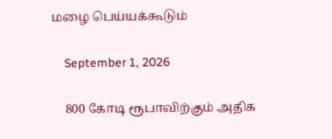மழை பெய்யக்கூடும்

    September 1, 2026

    800 கோடி ரூபாவிற்கும் அதிக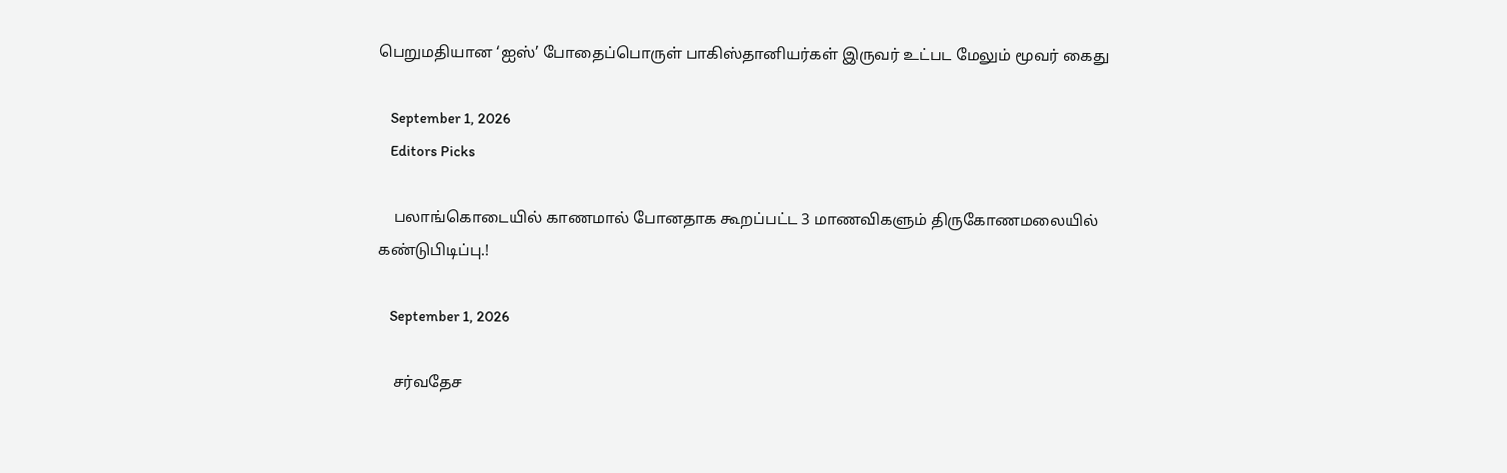பெறுமதியான ‘ஐஸ்’ போதைப்பொருள் பாகிஸ்தானியர்கள் இருவர் உட்பட மேலும் மூவர் கைது

    September 1, 2026
    Editors Picks

    பலாங்கொடையில் காணமால் போனதாக கூறப்பட்ட 3 மாணவிகளும் திருகோணமலையில் கண்டுபிடிப்பு.!

    September 1, 2026

    சர்வதேச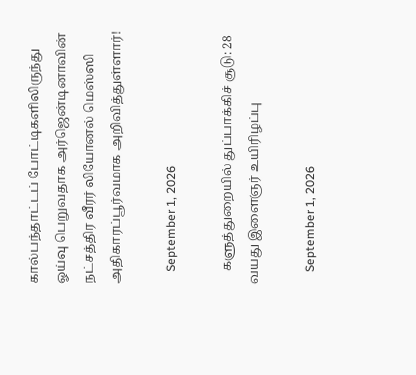கால்பந்தாட்டப் போட்டிகளிலிருந்து ஓய்வு பெறுவதாக அர்ஜென்டினாவின் நட்சத்திர வீரர் லியோனல் மெஸ்ஸி அதிகாரப்பூர்வமாக அறிவித்துள்ளார்!

    September 1, 2026

    களுத்துறையில் துப்பாக்கிச் சூடு: 28 வயது இளைஞர் உயிரிழப்பு

    September 1, 2026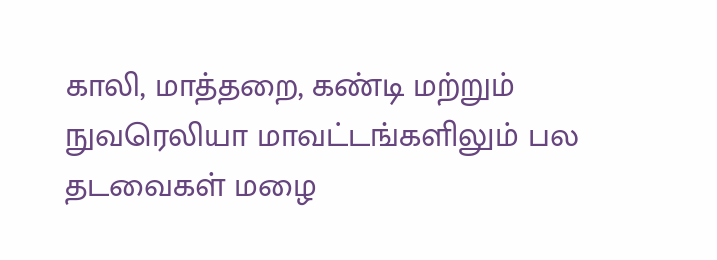காலி, மாத்தறை, கண்டி மற்றும் நுவரெலியா மாவட்டங்களிலும் பல தடவைகள் மழை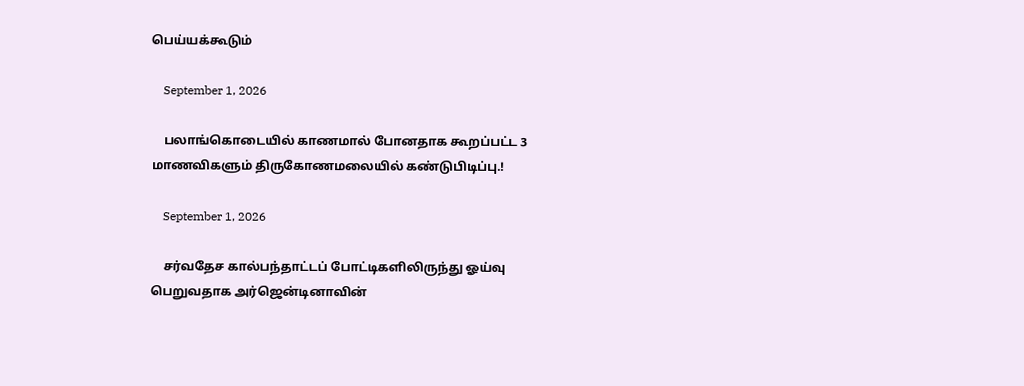பெய்யக்கூடும்

    September 1, 2026

    பலாங்கொடையில் காணமால் போனதாக கூறப்பட்ட 3 மாணவிகளும் திருகோணமலையில் கண்டுபிடிப்பு.!

    September 1, 2026

    சர்வதேச கால்பந்தாட்டப் போட்டிகளிலிருந்து ஓய்வு பெறுவதாக அர்ஜென்டினாவின்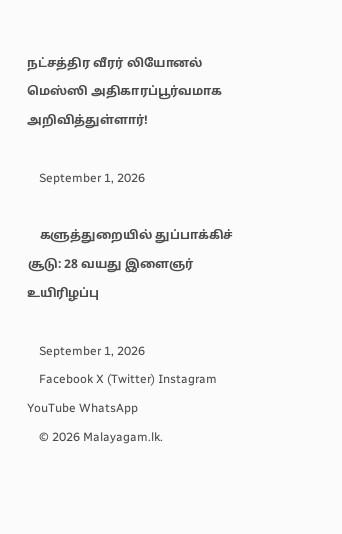நட்சத்திர வீரர் லியோனல் மெஸ்ஸி அதிகாரப்பூர்வமாக அறிவித்துள்ளார்!

    September 1, 2026

    களுத்துறையில் துப்பாக்கிச் சூடு: 28 வயது இளைஞர் உயிரிழப்பு

    September 1, 2026
    Facebook X (Twitter) Instagram YouTube WhatsApp
    © 2026 Malayagam.lk.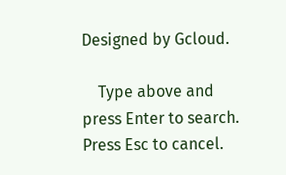Designed by Gcloud.

    Type above and press Enter to search. Press Esc to cancel.